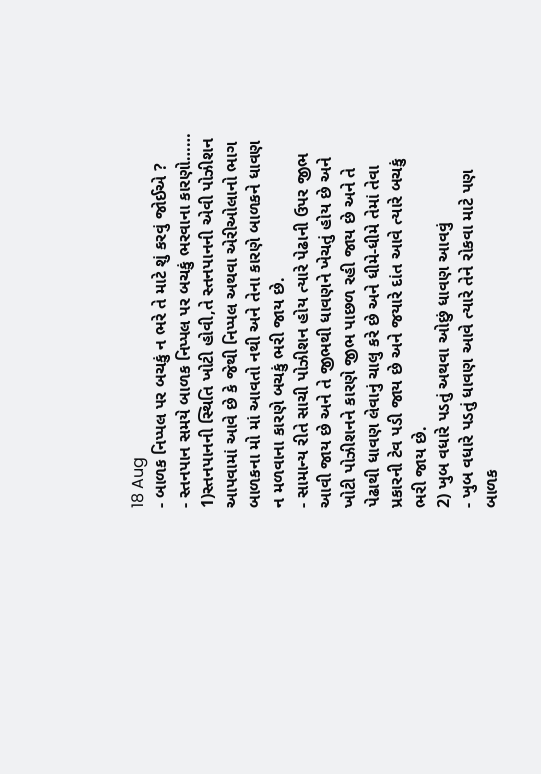18 Aug
- બાળક નિપ્પલ પર બચકું ન ભરે તે માટે શું કરવું જોઈએ ?
- સ્તનપાન સમયે બાળક નિપ્પલ પર બચકું ભરવાના કારણો……
1)સ્તનપાનની સ્થિતિ ખોટી હોવી,તે સ્તનપાનની એવી પોઝીશન આપવામાં આવે છે કે જેથી નિપ્પલ અથવા એરીઓલાનો ભાગ બાળકના મો માં આવતો નથી અને તેના કારણે બાળકને ધાવણ ન મળવાના કારણે બચકું ભરી જાય છે.
- સામાન્ય રીતે સાચી પોઝીશન હોય ત્યારે પેઢાની ઉપર જીભ આવી જાય છે અને તે જીભથી ધાવણને ખેચતું હોય છે અને ખોટી પોઝીશનને કારણે જીભ પાછળ રહી જાય છે અને તે પેઢાથી ધાવણ લેવાનું ચાલુ કરે છે અને ધીમે-ધીમે તેમાં તેવા પ્રકારની ટેવ પડી જાય છે અને જયારે દાંત આવે ત્યારે બચકું ભરી જાય છે.
2) ખુબ વધારે પડતું અથવા ઓછું ધાવણ આવવું
- ખુબ વધારે પડતું ધાવણ આવે ત્યારે તેને રોકવા માટે પણ બાળક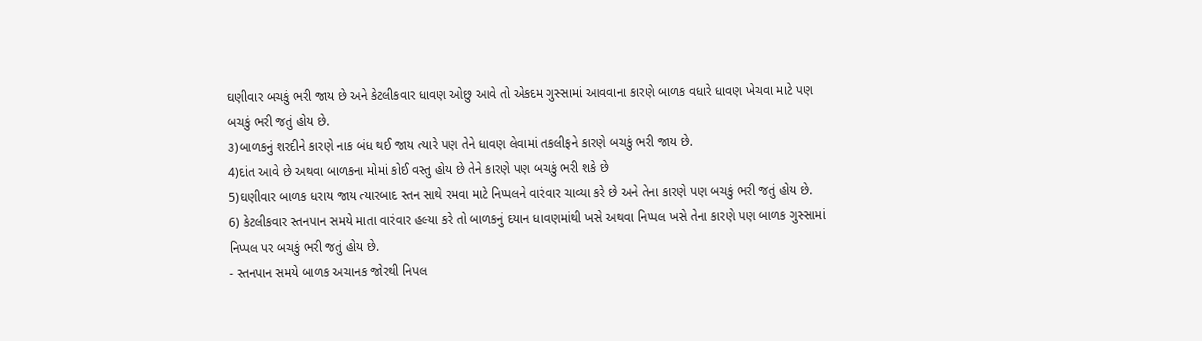ઘણીવાર બચકું ભરી જાય છે અને કેટલીકવાર ધાવણ ઓછુ આવે તો એકદમ ગુસ્સામાં આવવાના કારણે બાળક વધારે ધાવણ ખેચવા માટે પણ બચકું ભરી જતું હોય છે.
૩)બાળકનું શરદીને કારણે નાક બંધ થઈ જાય ત્યારે પણ તેને ધાવણ લેવામાં તકલીફને કારણે બચકું ભરી જાય છે.
4)દાંત આવે છે અથવા બાળકના મોમાં કોઈ વસ્તુ હોય છે તેને કારણે પણ બચકું ભરી શકે છે
5)ઘણીવાર બાળક ધરાય જાય ત્યારબાદ સ્તન સાથે રમવા માટે નિપ્પલને વારંવાર ચાવ્યા કરે છે અને તેના કારણે પણ બચકું ભરી જતું હોય છે.
6) કેટલીકવાર સ્તનપાન સમયે માતા વારંવાર હલ્યા કરે તો બાળકનું દયાન ધાવણમાંથી ખસે અથવા નિપ્પલ ખસે તેના કારણે પણ બાળક ગુસ્સામાં નિપ્પલ પર બચકું ભરી જતું હોય છે.
- સ્તનપાન સમયે બાળક અચાનક જોરથી નિપલ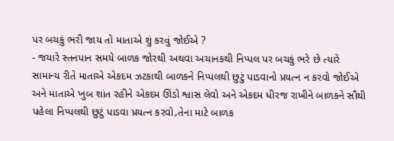પર બચકું ભરી જાય તો માતાએ શું કરવું જોઈએ ?
- જયારે સ્તનપાન સમયે બાળક જોરથી અથવા અચાનકથી નિપ્પલ પર બચકું ભરે છે ત્યારે સામાન્ય રીતે માતાએ એકદમ ઝટકાથી બાળકને નિપ્પલથી છુટું પાડવાનો પ્રયત્ન ન કરવો જોઈએ અને માતાએ ખુબ શાંત રહીને એકદમ ઊંડો શ્વાસ લેવો અને એકદમ ધીરજ રાખીને બાળકને સૌથી પહેલા નિપ્પલથી છુટું પાડવા પ્રયત્ન કરવો,તેના માટે બાળક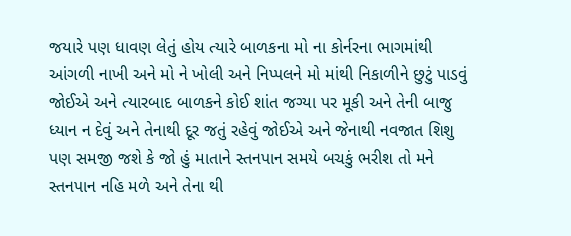જયારે પણ ધાવણ લેતું હોય ત્યારે બાળકના મો ના કોર્નરના ભાગમાંથી આંગળી નાખી અને મો ને ખોલી અને નિપ્પલને મો માંથી નિકાળીને છુટું પાડવું જોઈએ અને ત્યારબાદ બાળકને કોઈ શાંત જગ્યા પર મૂકી અને તેની બાજુ ધ્યાન ન દેવું અને તેનાથી દૂર જતું રહેવું જોઈએ અને જેનાથી નવજાત શિશુ પણ સમજી જશે કે જો હું માતાને સ્તનપાન સમયે બચકું ભરીશ તો મને સ્તનપાન નહિ મળે અને તેના થી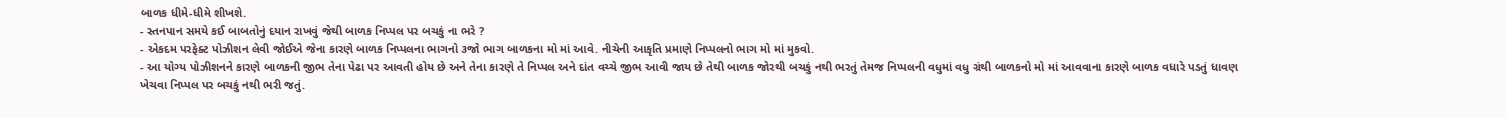બાળક ધીમે-ધીમે શીખશે.
- સ્તનપાન સમયે કઈ બાબતોનું દયાન રાખવું જેથી બાળક નિપ્પલ પર બચકું ના ભરે ?
- એકદમ પરફેક્ટ પોઝીશન લેવી જોઈએ જેના કારણે બાળક નિપ્પલના ભાગનો ૩જો ભાગ બાળકના મો માં આવે. નીચેની આકૃતિ પ્રમાણે નિપ્પલનો ભાગ મો માં મુકવો.
- આ યોગ્ય પોઝીશનને કારણે બાળકની જીભ તેના પેઢા પર આવતી હોય છે અને તેના કારણે તે નિપ્પલ અને દાંત વચ્ચે જીભ આવી જાય છે તેથી બાળક જોરથી બચકું નથી ભરતું તેમજ નિપ્પલની વધુમાં વધુ ગ્રંથી બાળકનો મો માં આવવાના કારણે બાળક વધારે પડતું ધાવણ ખેચવા નિપ્પલ પર બચકું નથી ભરી જતું.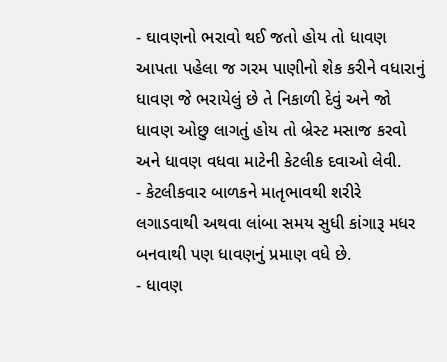- ઘાવણનો ભરાવો થઈ જતો હોય તો ધાવણ આપતા પહેલા જ ગરમ પાણીનો શેક કરીને વધારાનું ધાવણ જે ભરાયેલું છે તે નિકાળી દેવું અને જો ધાવણ ઓછુ લાગતું હોય તો બ્રેસ્ટ મસાજ કરવો અને ધાવણ વધવા માટેની કેટલીક દવાઓ લેવી.
- કેટલીકવાર બાળકને માતૃભાવથી શરીરે લગાડવાથી અથવા લાંબા સમય સુધી કાંગારૂ મધર બનવાથી પણ ધાવણનું પ્રમાણ વધે છે.
- ધાવણ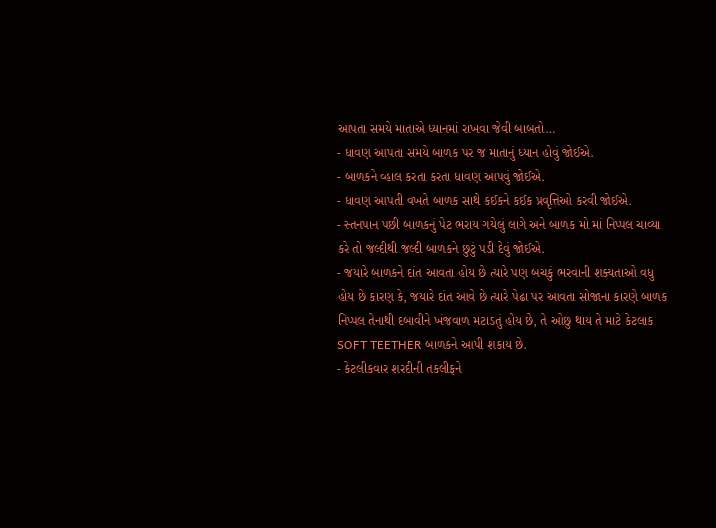આપતા સમયે માતાએ ધ્યાનમાં રાખવા જેવી બાબતો…
- ધાવણ આપતા સમયે બાળક પર જ માતાનું ધ્યાન હોવું જોઈએ.
- બાળકને વ્હાલ કરતા કરતા ધાવણ આપવું જોઈએ.
- ધાવણ આપતી વખતે બાળક સાથે કઈકને કઈક પ્રવૃત્તિઓ કરવી જોઈએ.
- સ્તનપાન પછી બાળકનું પેટ ભરાય ગયેલું લાગે અને બાળક મો માં નિપ્પલ ચાવ્યા કરે તો જલ્દીથી જલ્દી બાળકને છુટું પડી દેવું જોઈએ.
- જયારે બાળકને દાંત આવતા હોય છે ત્યારે પણ બચકું ભરવાની શક્યતાઓ વધુ હોય છે કારણ કે, જયારે દાંત આવે છે ત્યારે પેઢા પર આવતા સોજાના કારણે બાળક નિપ્પલ તેનાથી દબાવીને ખંજવાળ મટાડતું હોય છે, તે ઓછુ થાય તે માટે કેટલાક SOFT TEETHER બાળકને આપી શકાય છે.
- કેટલીકવાર શરદીની તકલીફને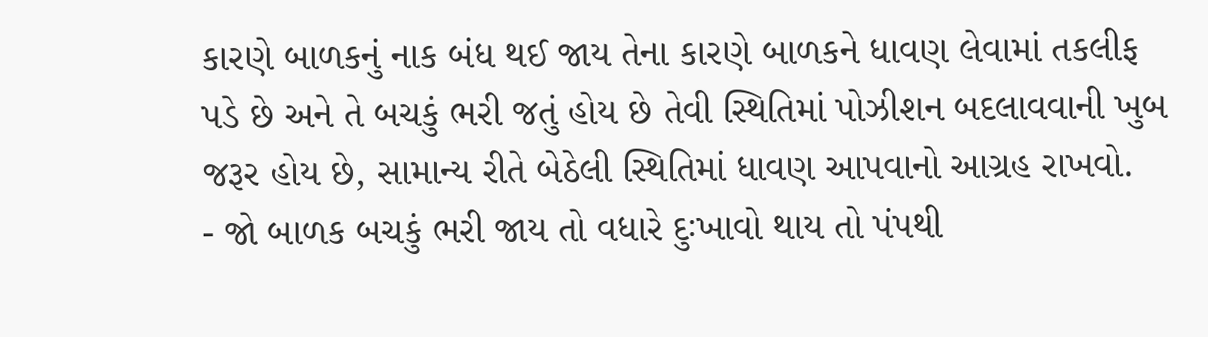કારણે બાળકનું નાક બંધ થઈ જાય તેના કારણે બાળકને ધાવણ લેવામાં તકલીફ પડે છે અને તે બચકું ભરી જતું હોય છે તેવી સ્થિતિમાં પોઝીશન બદલાવવાની ખુબ જરૂર હોય છે, સામાન્ય રીતે બેઠેલી સ્થિતિમાં ધાવણ આપવાનો આગ્રહ રાખવો.
- જો બાળક બચકું ભરી જાય તો વધારે દુઃખાવો થાય તો પંપથી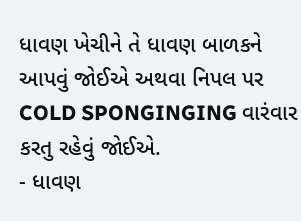ધાવણ ખેચીને તે ધાવણ બાળકને આપવું જોઈએ અથવા નિપલ પર COLD SPONGINGING વારંવાર કરતુ રહેવું જોઈએ.
- ધાવણ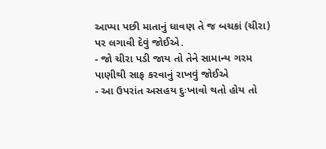આપ્યા પછી માતાનું ધાવણ તે જ બચકાં (ચીરા) પર લગાવી દેવું જોઈએ.
- જો ચીરા પડી જાય તો તેને સામાન્ય ગરમ પાણીથી સાફ કરવાનું રાખવું જોઈએ
- આ ઉપરાંત અસહય દુઃખાવો થતો હોય તો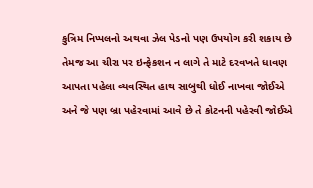કુત્રિમ નિપ્પલનો અથવા ઝેલ પેડનો પણ ઉપયોગ કરી શકાય છે તેમજ આ ચીરા પર ઇન્ફેકશન ન લાગે તે માટે દરવખતે ધાવણ આપતા પહેલા વ્યવસ્થિત હાથ સાબુથી ધોઈ નાખવા જોઈએ અને જે પણ બ્રા પહેરવામાં આવે છે તે કોટનની પહેરવી જોઈએ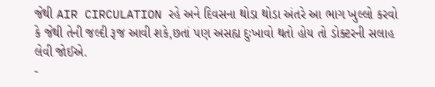જેથી AIR CIRCULATION રહે અને દિવસના થોડા થોડા અંતરે આ ભાગ ખુલ્લો કરવો કે જેથી તેની જલ્દી રૂજ આવી શકે,છતાં પણ અસહ્ય દુઃખાવો થતો હોય તો ડોક્ટરની સલાહ લેવી જોઈએ.
-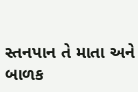સ્તનપાન તે માતા અને બાળક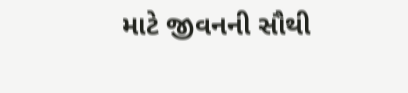માટે જીવનની સૌથી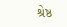શ્રેષ્ઠ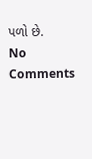પળો છે.
No Comments